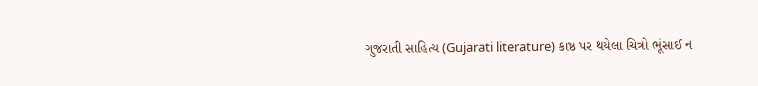ગુજરાતી સાહિત્ય (Gujarati literature) કાષ્ઠ પર થયેલા ચિત્રો ભૂંસાઈ ન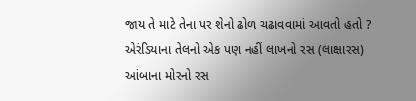જાય તે માટે તેના પર શેનો ઢોળ ચઢાવવામાં આવતો હતો ? એરંડિયાના તેલનો એક પણ નહીં લાખનો રસ (લાક્ષારસ) આંબાના મોરનો રસ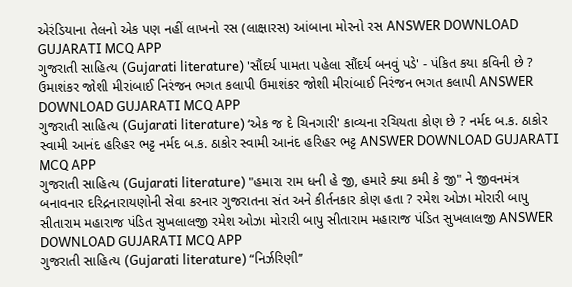એરંડિયાના તેલનો એક પણ નહીં લાખનો રસ (લાક્ષારસ) આંબાના મોરનો રસ ANSWER DOWNLOAD GUJARATI MCQ APP
ગુજરાતી સાહિત્ય (Gujarati literature) 'સૌંદર્ય પામતા પહેલા સૌંદર્ય બનવું પડે' - પંકિત કયા કવિની છે ? ઉમાશંકર જોશી મીરાંબાઈ નિરંજન ભગત કલાપી ઉમાશંકર જોશી મીરાંબાઈ નિરંજન ભગત કલાપી ANSWER DOWNLOAD GUJARATI MCQ APP
ગુજરાતી સાહિત્ય (Gujarati literature) ‘એક જ દે ચિનગારી' કાવ્યના રચિયતા કોણ છે ? નર્મદ બ.ક. ઠાકોર સ્વામી આનંદ હરિહર ભટ્ટ નર્મદ બ.ક. ઠાકોર સ્વામી આનંદ હરિહર ભટ્ટ ANSWER DOWNLOAD GUJARATI MCQ APP
ગુજરાતી સાહિત્ય (Gujarati literature) "હમારા રામ ધની હે જી, હમારે ક્યા કમી કે જી" ને જીવનમંત્ર બનાવનાર દરિદ્રનારાયણોની સેવા કરનાર ગુજરાતના સંત અને કીર્તનકાર કોણ હતા ? રમેશ ઓઝા મોરારી બાપુ સીતારામ મહારાજ પંડિત સુખલાલજી રમેશ ઓઝા મોરારી બાપુ સીતારામ મહારાજ પંડિત સુખલાલજી ANSWER DOWNLOAD GUJARATI MCQ APP
ગુજરાતી સાહિત્ય (Gujarati literature) “નિર્ઝરિણી’’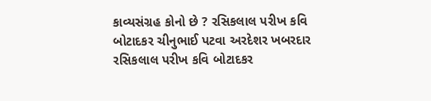કાવ્યસંગ્રહ કોનો છે ? રસિકલાલ પરીખ કવિ બોટાદકર ચીનુભાઈ પટવા અરદેશર ખબરદાર રસિકલાલ પરીખ કવિ બોટાદકર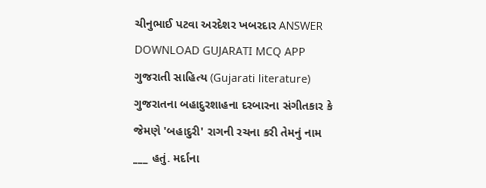ચીનુભાઈ પટવા અરદેશર ખબરદાર ANSWER DOWNLOAD GUJARATI MCQ APP
ગુજરાતી સાહિત્ય (Gujarati literature) ગુજરાતના બહાદુરશાહના દરબારના સંગીતકાર કે જેમણે 'બહાદુરી' રાગની રચના કરી તેમનું નામ ___ હતું. મર્દાના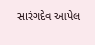સારંગદેવ આપેલ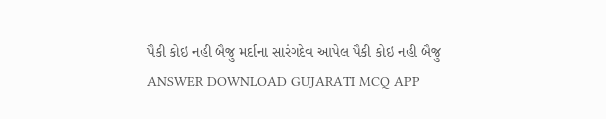પૈકી કોઇ નહી બૈજુ મર્દાના સારંગદેવ આપેલ પૈકી કોઇ નહી બૈજુ ANSWER DOWNLOAD GUJARATI MCQ APP